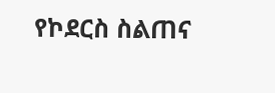የኮደርስ ስልጠና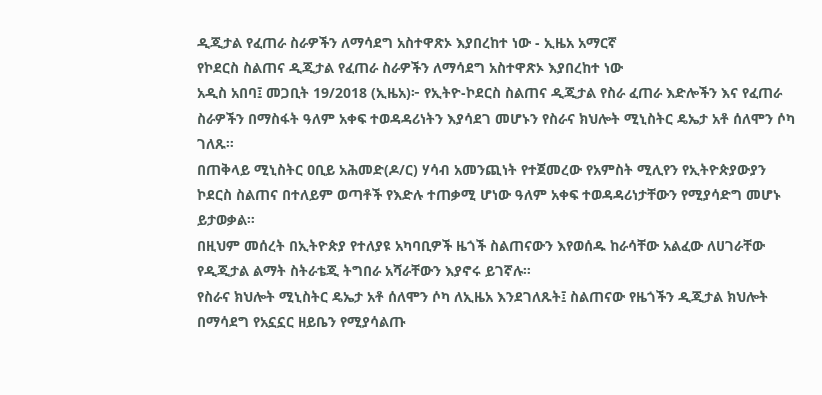ዲጂታል የፈጠራ ስራዎችን ለማሳደግ አስተዋጽኦ እያበረከተ ነው - ኢዜአ አማርኛ
የኮደርስ ስልጠና ዲጂታል የፈጠራ ስራዎችን ለማሳደግ አስተዋጽኦ እያበረከተ ነው
አዲስ አበባ፤ መጋቢት 19/2018 (ኢዜአ)፦ የኢትዮ-ኮደርስ ስልጠና ዲጂታል የስራ ፈጠራ እድሎችን እና የፈጠራ ስራዎችን በማስፋት ዓለም አቀፍ ተወዳዳሪነትን እያሳደገ መሆኑን የስራና ክህሎት ሚኒስትር ዴኤታ አቶ ሰለሞን ሶካ ገለጹ።
በጠቅላይ ሚኒስትር ዐቢይ አሕመድ(ዶ/ር) ሃሳብ አመንጪነት የተጀመረው የአምስት ሚሊየን የኢትዮጵያውያን ኮደርስ ስልጠና በተለይም ወጣቶች የእድሉ ተጠቃሚ ሆነው ዓለም አቀፍ ተወዳዳሪነታቸውን የሚያሳድግ መሆኑ ይታወቃል።
በዚህም መሰረት በኢትዮጵያ የተለያዩ አካባቢዎች ዜጎች ስልጠናውን እየወሰዱ ከራሳቸው አልፈው ለሀገራቸው የዲጂታል ልማት ስትራቴጂ ትግበራ አሻራቸውን እያኖሩ ይገኛሉ።
የስራና ክህሎት ሚኒስትር ዴኤታ አቶ ሰለሞን ሶካ ለኢዜአ እንደገለጹት፤ ስልጠናው የዜጎችን ዲጂታል ክህሎት በማሳደግ የአኗኗር ዘይቤን የሚያሳልጡ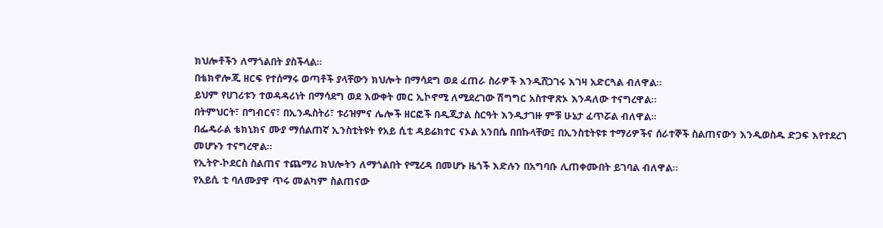ክህሎቶችን ለማጎልበት ያስችላል።
በቴክኖሎጂ ዘርፍ የተሰማሩ ወጣቶች ያላቸውን ክህሎት በማሳደግ ወደ ፈጠራ ስራዎች እንዲሸጋገሩ እገዛ አድርጓል ብለዋል።
ይህም የሀገሪቱን ተወዳዳሪነት በማሳደግ ወደ እውቀት መር ኢኮኖሚ ለሚደረገው ሽግግር አስተዋጽኦ እንዳለው ተናግረዋል።
በትምህርት፣ በግብርና፣ በኢንዱስትሪ፣ ቱሪዝምና ሌሎች ዘርፎች በዲጂታል ስርዓት እንዲታገዙ ምቹ ሁኔታ ፈጥሯል ብለዋል።
በፌዴራል ቴክኒክና ሙያ ማሰልጠኛ ኢንስቲትዩት የአይ ሲቲ ዳይሬክተር ናኦል አንበሴ በበኩላቸው፤ በኢንስቲትዩቱ ተማሪዎችና ሰራተኞች ስልጠናውን እንዲወስዱ ድጋፍ እየተደረገ መሆኑን ተናግረዋል።
የኢትዮ-ኮደርስ ስልጠና ተጨማሪ ክህሎትን ለማጎልበት የሚረዳ በመሆኑ ዜጎች እድሉን በአግባቡ ሊጠቀሙበት ይገባል ብለዋል።
የአይሲ ቲ ባለሙያዋ ጥሩ መልካም ስልጠናው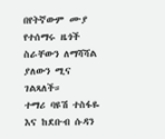በየትኛውም ሙያ የተሰማሩ ዜጎች ስራቸውን ለማሻሻል ያለውን ሚና ገልጻለች።
ተማሪ ባዩሽ ተስፋዬ እና ከደቡብ ሱዳን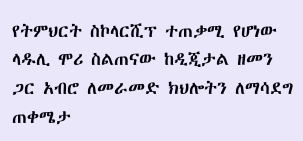የትምህርት ስኮላርሺፕ ተጠቃሚ የሆነው ላዱሊ ሞሪ ስልጠናው ከዲጂታል ዘመን ጋር አብሮ ለመራመድ ክህሎትን ለማሳደግ ጠቀሜታ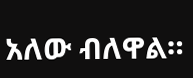አለው ብለዋል።